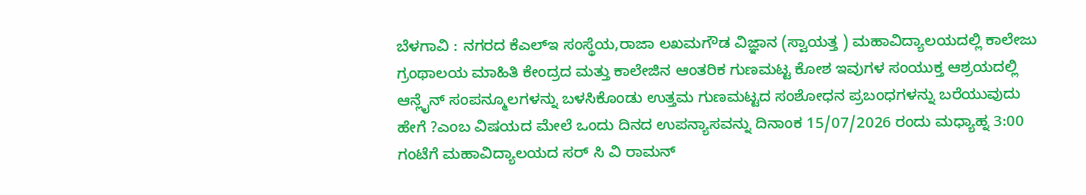ಬೆಳಗಾವಿ : ನಗರದ ಕೆಎಲ್ಇ ಸಂಸ್ಥೆಯ,ರಾಜಾ ಲಖಮಗೌಡ ವಿಜ್ಞಾನ (ಸ್ವಾಯತ್ತ ) ಮಹಾವಿದ್ಯಾಲಯದಲ್ಲಿ ಕಾಲೇಜು ಗ್ರಂಥಾಲಯ ಮಾಹಿತಿ ಕೇಂದ್ರದ ಮತ್ತು ಕಾಲೇಜಿನ ಆಂತರಿಕ ಗುಣಮಟ್ಟ ಕೋಶ ಇವುಗಳ ಸಂಯುಕ್ತ ಆಶ್ರಯದಲ್ಲಿ ಆನ್ಲೈನ್ ಸಂಪನ್ಮೂಲಗಳನ್ನು ಬಳಸಿಕೊಂಡು ಉತ್ತಮ ಗುಣಮಟ್ಟದ ಸಂಶೋಧನ ಪ್ರಬಂಧಗಳನ್ನು ಬರೆಯುವುದು ಹೇಗೆ ?ಎಂಬ ವಿಷಯದ ಮೇಲೆ ಒಂದು ದಿನದ ಉಪನ್ಯಾಸವನ್ನು ದಿನಾಂಕ 15/07/2026 ರಂದು ಮಧ್ಯಾಹ್ನ 3:00 ಗಂಟೆಗೆ ಮಹಾವಿದ್ಯಾಲಯದ ಸರ್ ಸಿ ವಿ ರಾಮನ್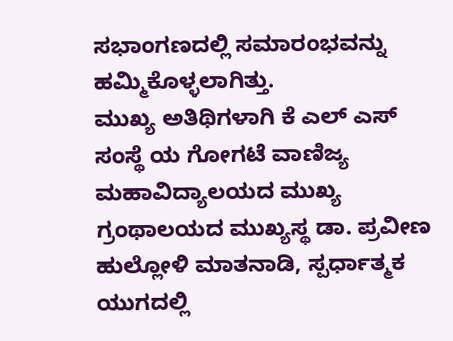ಸಭಾಂಗಣದಲ್ಲಿ ಸಮಾರಂಭವನ್ನು ಹಮ್ಮಿಕೊಳ್ಳಲಾಗಿತ್ತು.
ಮುಖ್ಯ ಅತಿಥಿಗಳಾಗಿ ಕೆ ಎಲ್ ಎಸ್ ಸಂಸ್ಥೆ ಯ ಗೋಗಟೆ ವಾಣಿಜ್ಯ ಮಹಾವಿದ್ಯಾಲಯದ ಮುಖ್ಯ ಗ್ರಂಥಾಲಯದ ಮುಖ್ಯಸ್ಥ ಡಾ. ಪ್ರವೀಣ ಹುಲ್ಲೋಳಿ ಮಾತನಾಡಿ, ಸ್ಪರ್ಧಾತ್ಮಕ ಯುಗದಲ್ಲಿ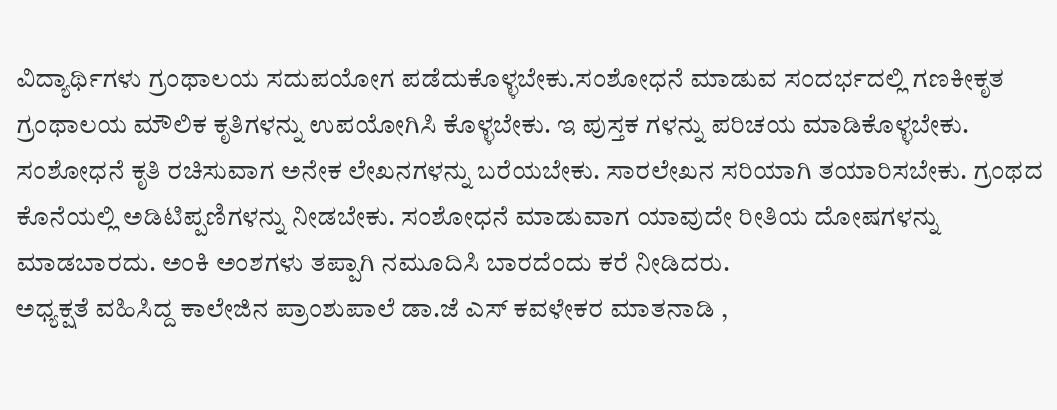ವಿದ್ಯಾರ್ಥಿಗಳು ಗ್ರಂಥಾಲಯ ಸದುಪಯೋಗ ಪಡೆದುಕೊಳ್ಳಬೇಕು.ಸಂಶೋಧನೆ ಮಾಡುವ ಸಂದರ್ಭದಲ್ಲಿ ಗಣಕೀಕೃತ ಗ್ರಂಥಾಲಯ ಮೌಲಿಕ ಕೃತಿಗಳನ್ನು ಉಪಯೋಗಿಸಿ ಕೊಳ್ಳಬೇಕು. ಇ ಪುಸ್ತಕ ಗಳನ್ನು ಪರಿಚಯ ಮಾಡಿಕೊಳ್ಳಬೇಕು. ಸಂಶೋಧನೆ ಕೃತಿ ರಚಿಸುವಾಗ ಅನೇಕ ಲೇಖನಗಳನ್ನು ಬರೆಯಬೇಕು. ಸಾರಲೇಖನ ಸರಿಯಾಗಿ ತಯಾರಿಸಬೇಕು. ಗ್ರಂಥದ ಕೊನೆಯಲ್ಲಿ ಅಡಿಟಿಪ್ಪಣಿಗಳನ್ನು ನೀಡಬೇಕು. ಸಂಶೋಧನೆ ಮಾಡುವಾಗ ಯಾವುದೇ ರೀತಿಯ ದೋಷಗಳನ್ನು ಮಾಡಬಾರದು. ಅಂಕಿ ಅಂಶಗಳು ತಪ್ಪಾಗಿ ನಮೂದಿಸಿ ಬಾರದೆಂದು ಕರೆ ನೀಡಿದರು.
ಅಧ್ಯಕ್ಷತೆ ವಹಿಸಿದ್ದ ಕಾಲೇಜಿನ ಪ್ರಾಂಶುಪಾಲೆ ಡಾ.ಜೆ ಎಸ್ ಕವಳೇಕರ ಮಾತನಾಡಿ ,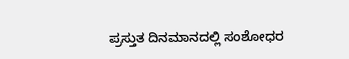ಪ್ರಸ್ತುತ ದಿನಮಾನದಲ್ಲಿ ಸಂಶೋಧರ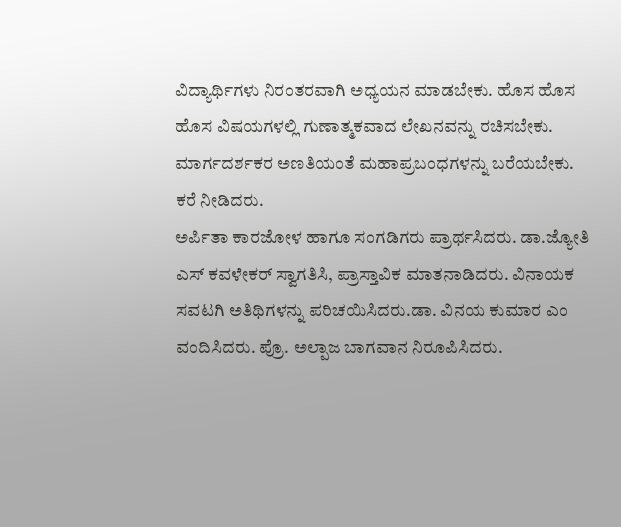ವಿದ್ಯಾರ್ಥಿಗಳು ನಿರಂತರವಾಗಿ ಅಧ್ಯಯನ ಮಾಡಬೇಕು. ಹೊಸ ಹೊಸ ಹೊಸ ವಿಷಯಗಳಲ್ಲಿ ಗುಣಾತ್ಮಕವಾದ ಲೇಖನವನ್ನು ರಚಿಸಬೇಕು. ಮಾರ್ಗದರ್ಶಕರ ಅಣತಿಯಂತೆ ಮಹಾಪ್ರಬಂಧಗಳನ್ನು ಬರೆಯಬೇಕು.
ಕರೆ ನೀಡಿದರು.
ಅರ್ಪಿತಾ ಕಾರಜೋಳ ಹಾಗೂ ಸಂಗಡಿಗರು ಪ್ರಾರ್ಥಸಿದರು. ಡಾ.ಜ್ಯೋತಿ ಎಸ್ ಕವಳೇಕರ್ ಸ್ವಾಗತಿಸಿ, ಪ್ರಾಸ್ತಾವಿಕ ಮಾತನಾಡಿದರು. ವಿನಾಯಕ ಸವಟಗಿ ಅತಿಥಿಗಳನ್ನು ಪರಿಚಯಿಸಿದರು.ಡಾ. ವಿನಯ ಕುಮಾರ ಎಂ ವಂದಿಸಿದರು. ಪ್ರೊ. ಅಲ್ಪಾಜ ಬಾಗವಾನ ನಿರೂಪಿಸಿದರು.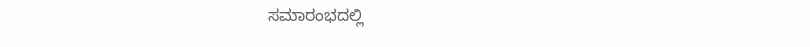ಸಮಾರಂಭದಲ್ಲಿ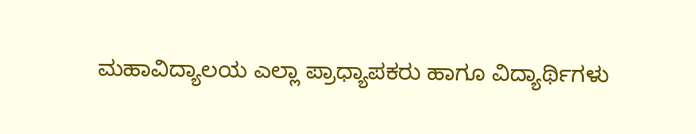ಮಹಾವಿದ್ಯಾಲಯ ಎಲ್ಲಾ ಪ್ರಾಧ್ಯಾಪಕರು ಹಾಗೂ ವಿದ್ಯಾರ್ಥಿಗಳು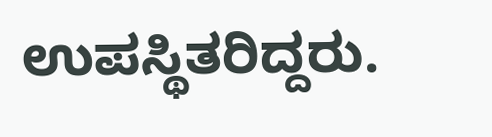ಉಪಸ್ಥಿತರಿದ್ದರು.